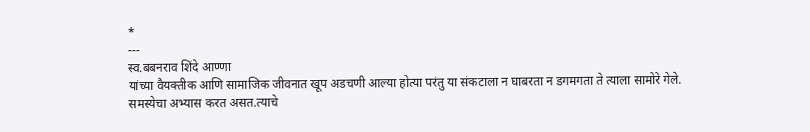*
---
स्व.बबनराव शिंदे आण्णा
यांच्या वैयक्तीक आणि सामाजिक जीवनात खूप अडचणी आल्या होत्या परंतु या संकटाला न घाबरता न डगमगता ते त्याला सामोरे गेले.
समस्येचा अभ्यास करत असत.त्याचे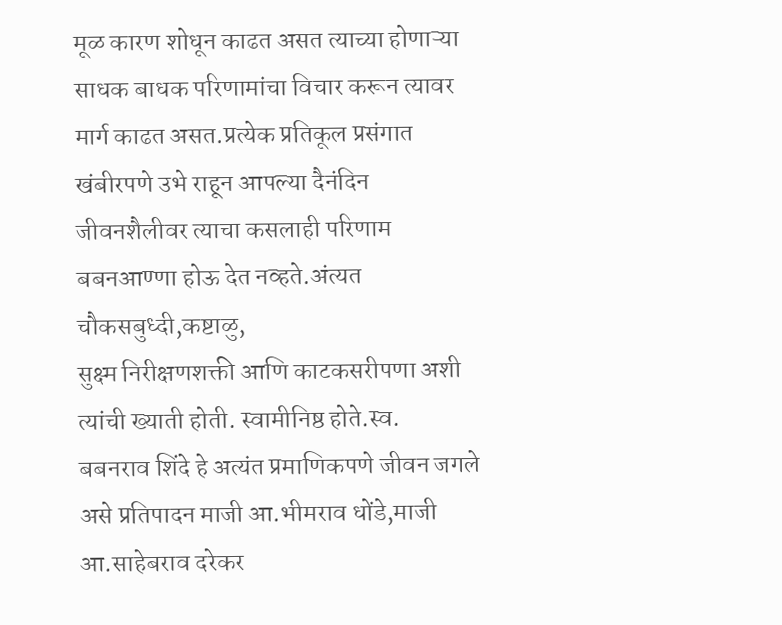मूळ कारण शोधून काढत असत त्याच्या होणाऱ्या साधक बाधक परिणामांचा विचार करून त्यावर मार्ग काढत असत.प्रत्येक प्रतिकूल प्रसंगात खंबीरपणे उभे राहून आपल्या दैनंदिन जीवनशैलीवर त्याचा कसलाही परिणाम बबनआण्णा होऊ देत नव्हते.अंत्यत चौकसबुध्दी,कष्टाळु,
सुक्ष्म निरीक्षणशक्ती आणि काटकसरीपणा अशी त्यांची ख्याती होती. स्वामीनिष्ठ होते.स्व.
बबनराव शिंदे हे अत्यंत प्रमाणिकपणे जीवन जगले असे प्रतिपादन माजी आ.भीमराव धोंडे,माजी आ.साहेबराव दरेकर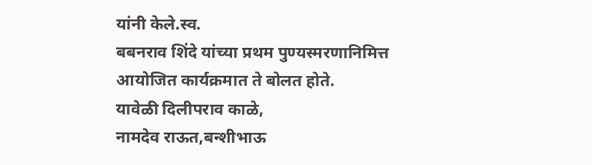यांनी केले.स्व.
बबनराव शिंदे यांच्या प्रथम पुण्यस्मरणानिमित्त आयोजित कार्यक्रमात ते बोलत होते.
यावेळी दिलीपराव काळे,
नामदेव राऊत,बन्शीभाऊ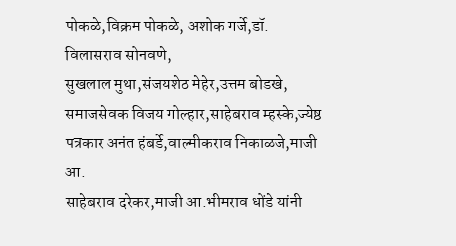पोकळे,विक्रम पोकळे, अशोक गर्जे,डॉ.
विलासराव सोनवणे,
सुखलाल मुथा,संजयशेठ मेहेर,उत्तम बोडखे,
समाजसेवक विजय गोल्हार,साहेबराव म्हस्के,ज्येष्ठ पत्रकार अनंत हंबर्डे,वाल्मीकराव निकाळजे,माजी आ.
साहेबराव दरेकर,माजी आ.भीमराव धोंडे यांनी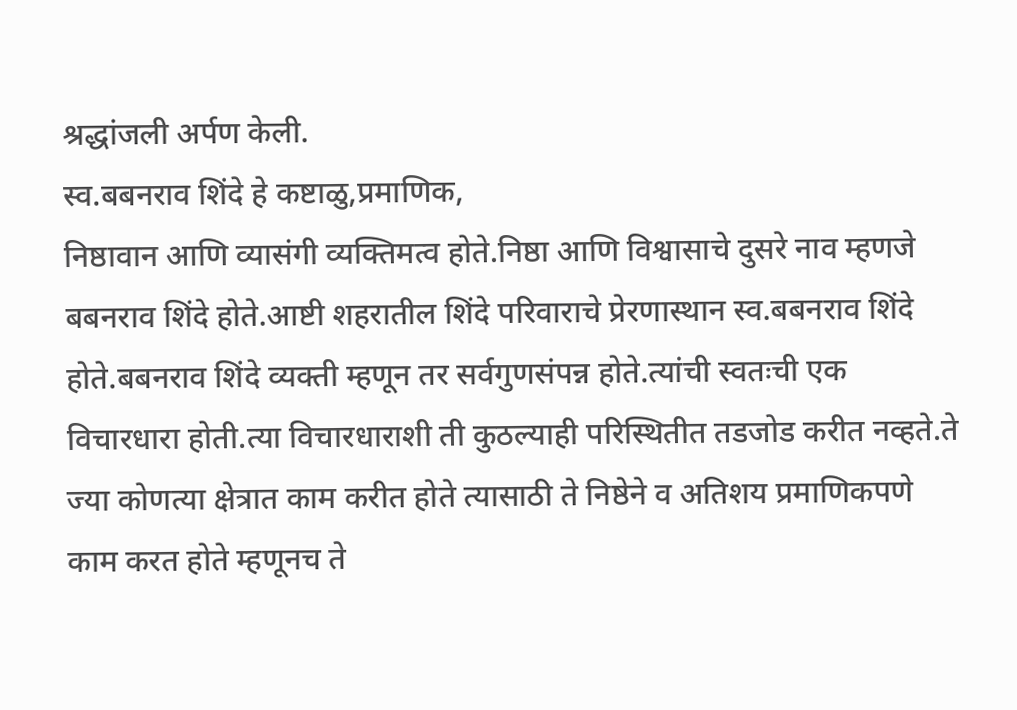श्रद्धांजली अर्पण केली.
स्व.बबनराव शिंदे हे कष्टाळु,प्रमाणिक,
निष्ठावान आणि व्यासंगी व्यक्तिमत्व होते.निष्ठा आणि विश्वासाचे दुसरे नाव म्हणजे बबनराव शिंदे होते.आष्टी शहरातील शिंदे परिवाराचे प्रेरणास्थान स्व.बबनराव शिंदे होते.बबनराव शिंदे व्यक्ती म्हणून तर सर्वगुणसंपन्न होते.त्यांची स्वतःची एक विचारधारा होती.त्या विचारधाराशी ती कुठल्याही परिस्थितीत तडजोड करीत नव्हते.ते ज्या कोणत्या क्षेत्रात काम करीत होते त्यासाठी ते निष्ठेने व अतिशय प्रमाणिकपणे काम करत होते म्हणूनच ते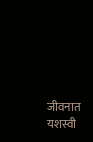जीवनात यशस्वी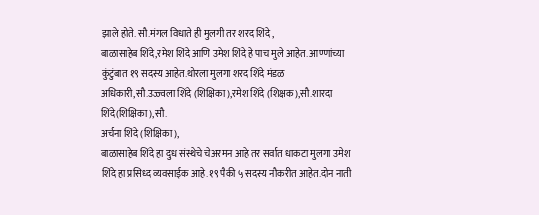झाले होते. सौ.मंगल विधाते ही मुलगी तर शरद शिंदे ,
बाळासाहेब शिंदे,रमेश शिंदे आणि उमेश शिंदे हे पाच मुले आहेत. आण्णांच्या कुंटुंबात १९ सदस्य आहेत.थोरला मुलगा शरद शिंदे मंडळ अधिकारी,सौ.उज्ज्वला शिंदे (शिक्षिका),रमेश शिंदे (शिक्षक),सौ.शारदा शिंदे(शिक्षिका),सौ.
अर्चना शिंदे (शिक्षिका),
बाळासाहेब शिंदे हा दुध संस्थेचे चेअरमन आहे तर सर्वात धाकटा मुलगा उमेश शिंदे हा प्रसिध्द व्यवसाईक आहे.१९ पैकी ५ सदस्य नौकरीत आहेत.दोन नाती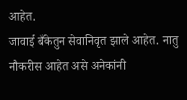आहेत.
जावाई बँकेतुन सेवानिवृत झाले आहेत. नातु नौकरीस आहेत असे अनेकांनी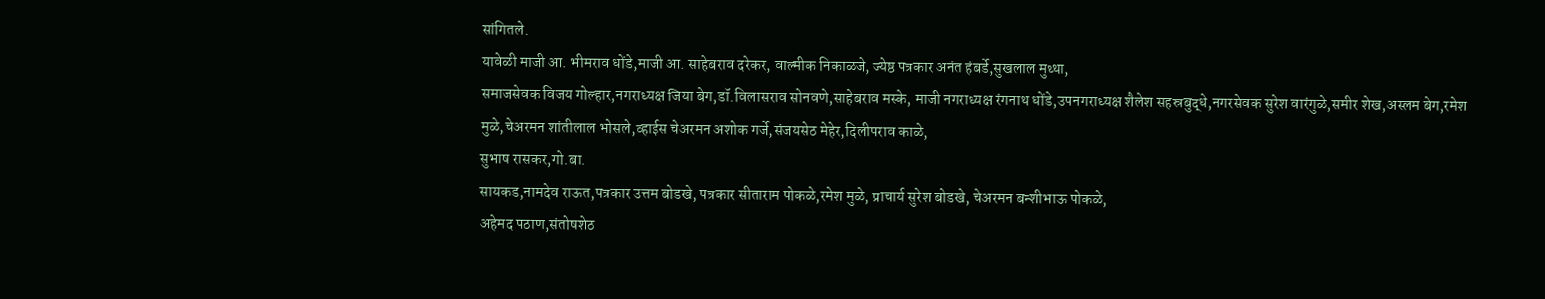सांगितले.
यावेळी माजी आ. भीमराव धोंडे,माजी आ. साहेबराव दरेकर, वाल्मीक निकाळजे, ज्येष्ठ पत्रकार अनंत हंबर्डे,सुखलाल मुथ्था,
समाजसेवक विजय गोल्हार,नगराध्यक्ष जिया बेग,डॉ.विलासराव सोनवणे,साहेबराव मस्के, माजी नगराध्यक्ष रंगनाथ धोंडे,उपनगराध्यक्ष शैलेश सहस्रबुद्धे,नगरसेवक सुरेश वारंगुळे,समीर शेख,अस्लम बेग,रमेश मुळे,चेअरमन शांतीलाल भोसले,व्हाईस चेअरमन अशोक गर्जे,संजयसेठ मेहेर,दिलीपराव काळे,
सुभाष रासकर,गो.बा.
सायकड,नामदेव राऊत,पत्रकार उत्तम बोडखे, पत्रकार सीताराम पोकळे,रमेश मुळे, प्राचार्य सुरेश बोडखे, चेअरमन बन्शीभाऊ पोकळे,
अहेमद पठाण,संतोषशेठ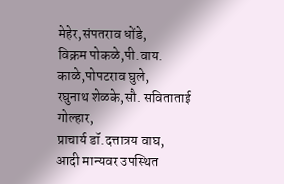मेहेर,संपतराव धोंडे,
विक्रम पोकळे,पी.वाय.
काळे,पोपटराव घुले,
रघुनाथ शेळके,सौ. सविताताई गोल्हार,
प्राचार्य डॉ.दत्तात्रय वाघ,
आदी मान्यवर उपस्थित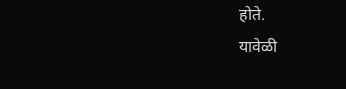होते.
यावेळी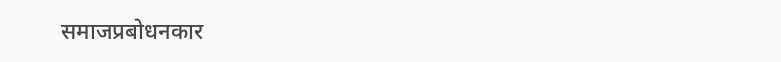समाजप्रबोधनकार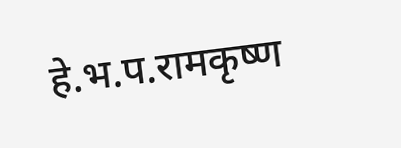हे.भ.प.रामकृष्ण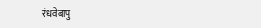रंधवेबापु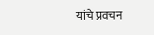यांचे प्रवचन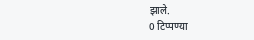झाले.
0 टिप्पण्या